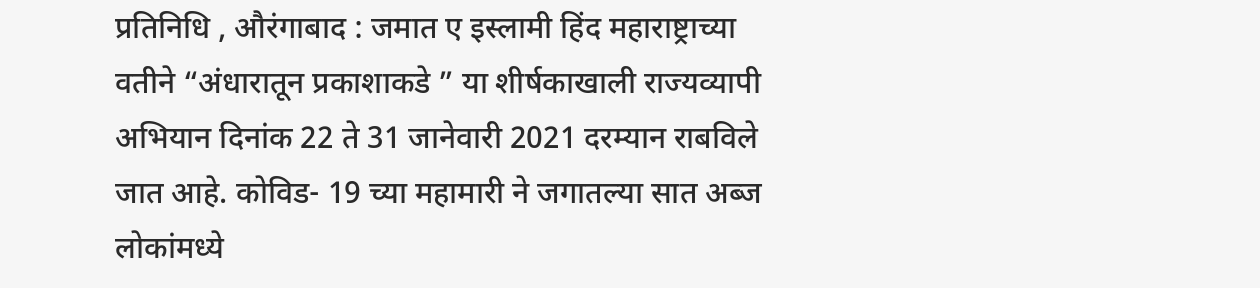प्रतिनिधि , औरंगाबाद : जमात ए इस्लामी हिंद महाराष्ट्राच्या वतीने “अंधारातून प्रकाशाकडे ” या शीर्षकाखाली राज्यव्यापी अभियान दिनांक 22 ते 31 जानेवारी 2021 दरम्यान राबविले जात आहे. कोविड- 19 च्या महामारी ने जगातल्या सात अब्ज लोकांमध्ये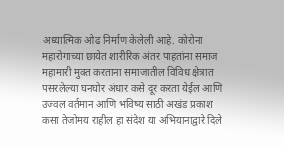अध्यात्मिक ओढ निर्माण केलेली आहे. कोरोना महारोगाच्या छायेत शारीरिक अंतर पाहतांना समाज महामारी मुक्त करताना समाजातील विविध क्षेत्रात पसरलेल्या घनघोर अंधार कसे दूर करता येईल आणि उज्वल वर्तमान आणि भविष्य साठी अखंड प्रकाश कसा तेजोमय राहील हा संदेश या अभियानाद्वारे दिले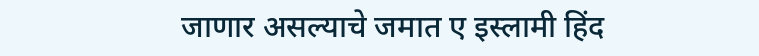जाणार असल्याचे जमात ए इस्लामी हिंद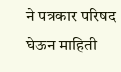ने पत्रकार परिषद घेऊन माहिती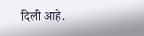दिली आहे.